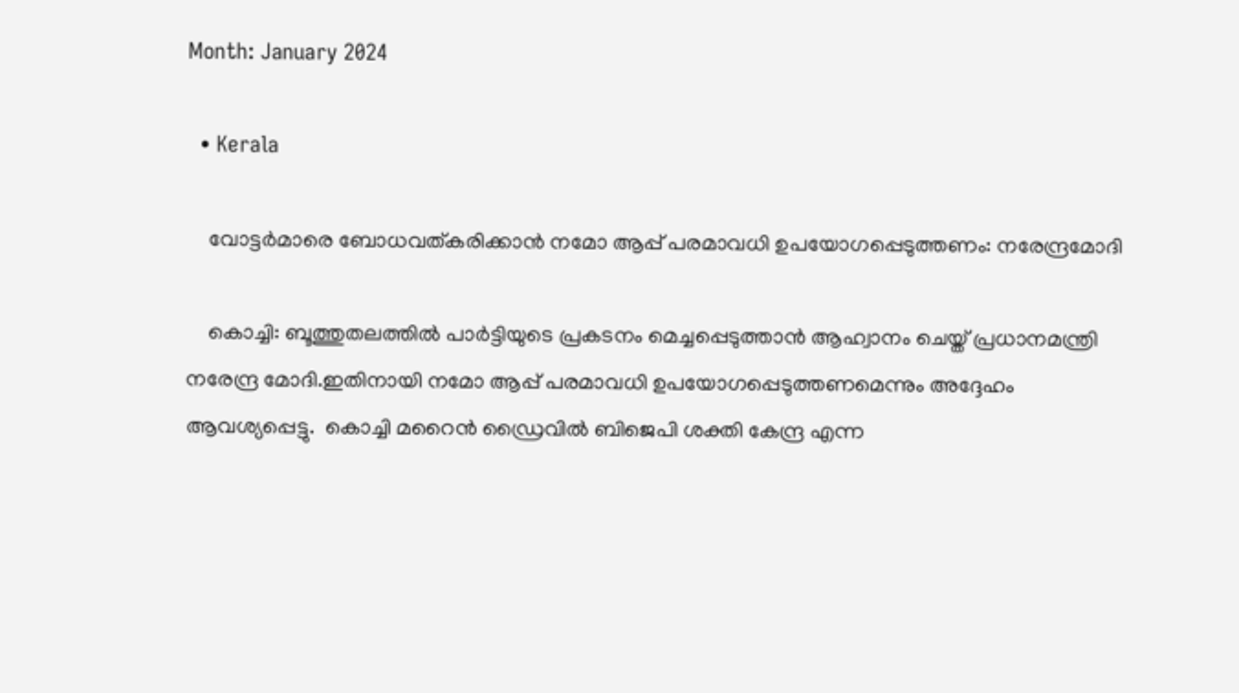Month: January 2024

  • Kerala

    വോട്ടര്‍മാരെ ബോധവത്കരിക്കാന്‍ നമോ ആപ്പ് പരമാവധി ഉപയോഗപ്പെടുത്തണം: നരേന്ദ്രമോദി

    കൊച്ചി: ബൂത്തുതലത്തില്‍ പാര്‍ട്ടിയുടെ പ്രകടനം മെച്ചപ്പെടുത്താന്‍ ആഹ്വാനം ചെയ്ത് പ്രധാനമന്ത്രി നരേന്ദ്ര മോദി.ഇതിനായി നമോ ആപ്പ് പരമാവധി ഉപയോഗപ്പെടുത്തണമെന്നും അദ്ദേഹം ആവശ്യപ്പെട്ടു.  കൊച്ചി മറൈന്‍ ഡ്രൈവില്‍ ബിജെപി ശക്തി കേന്ദ്ര എന്ന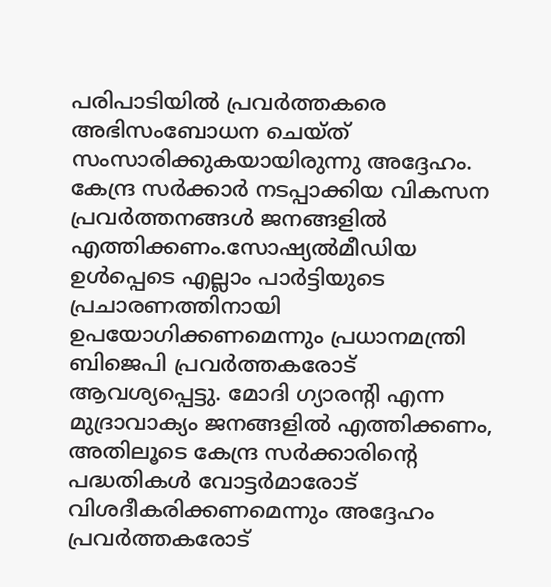പരിപാടിയില്‍ പ്രവര്‍ത്തകരെ അഭിസംബോധന ചെയ്ത് സംസാരിക്കുകയായിരുന്നു അദ്ദേഹം. കേന്ദ്ര സര്‍ക്കാര്‍ നടപ്പാക്കിയ വികസന പ്രവര്‍ത്തനങ്ങള്‍ ജനങ്ങളില്‍ എത്തിക്കണം.സോഷ്യല്‍മീഡിയ ഉള്‍പ്പെടെ എല്ലാം പാര്‍ട്ടിയുടെ പ്രചാരണത്തിനായി ഉപയോഗിക്കണമെന്നും പ്രധാനമന്ത്രി ബിജെപി പ്രവര്‍ത്തകരോട് ആവശ്യപ്പെട്ടു. മോദി ഗ്യാരന്റി എന്ന മുദ്രാവാക്യം ജനങ്ങളില്‍ എത്തിക്കണം, അതിലൂടെ കേന്ദ്ര സര്‍ക്കാരിന്റെ പദ്ധതികള്‍ വോട്ടര്‍മാരോട് വിശദീകരിക്കണമെന്നും അദ്ദേഹം പ്രവര്‍ത്തകരോട്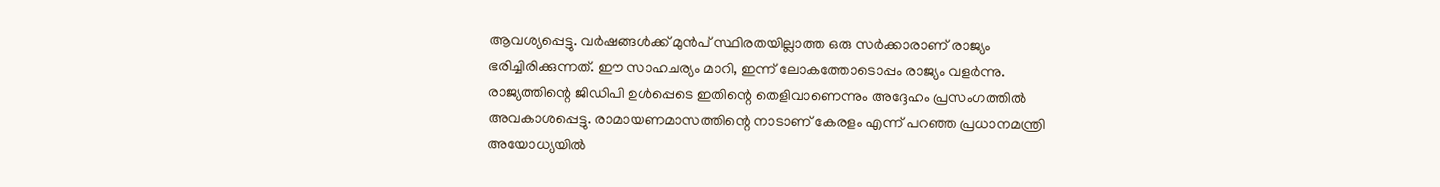ആവശ്യപ്പെട്ടു. വര്‍ഷങ്ങള്‍ക്ക് മുന്‍പ് സ്ഥിരതയില്ലാത്ത ഒരു സര്‍ക്കാരാണ് രാജ്യം ഭരിച്ചിരിക്കുന്നത്. ഈ സാഹചര്യം മാറി, ഇന്ന് ലോകത്തോടൊപ്പം രാജ്യം വളര്‍ന്നു. രാജ്യത്തിന്റെ ജിഡിപി ഉള്‍പ്പെടെ ഇതിന്റെ തെളിവാണെന്നും അദ്ദേഹം പ്രസംഗത്തില്‍ അവകാശപ്പെട്ടു. രാമായണമാസത്തിന്റെ നാടാണ് കേരളം എന്ന് പറഞ്ഞ പ്രധാനമന്ത്രി അയോധ്യയില്‍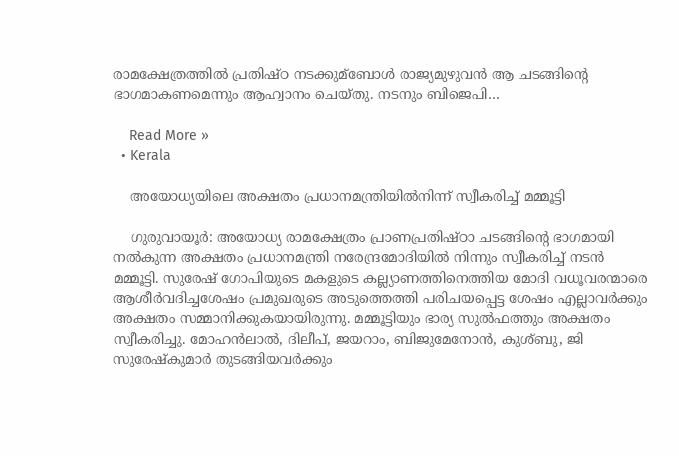രാമക്ഷേത്രത്തില്‍ പ്രതിഷ്ഠ നടക്കുമ്ബോള്‍ രാജ്യമുഴുവന്‍ ആ ചടങ്ങിന്റെ ഭാഗമാകണമെന്നും ആഹ്വാനം ചെയ്തു. നടനും ബിജെപി…

    Read More »
  • Kerala

    അയോധ്യയിലെ അക്ഷതം പ്രധാനമന്ത്രിയില്‍നിന്ന് സ്വീകരിച്ച്‌ മമ്മൂട്ടി

    ഗുരുവായൂർ: അയോധ്യ രാമക്ഷേത്രം പ്രാണപ്രതിഷ്ഠാ ചടങ്ങിന്റെ ഭാഗമായി നല്‍കുന്ന അക്ഷതം പ്രധാനമന്ത്രി നരേന്ദ്രമോദിയിൽ നിന്നും സ്വീകരിച്ച് നടന്‍ മമ്മൂട്ടി. സുരേഷ് ഗോപിയുടെ മകളുടെ കല്ല്യാണത്തിനെത്തിയ മോദി വധൂവരന്മാരെ ആശീര്‍വദിച്ചശേഷം പ്രമുഖരുടെ അടുത്തെത്തി പരിചയപ്പെട്ട ശേഷം എല്ലാവര്‍ക്കും അക്ഷതം സമ്മാനിക്കുകയായിരുന്നു. മമ്മൂട്ടിയും ഭാര്യ സുല്‍ഫത്തും അക്ഷതം സ്വീകരിച്ചു. മോഹന്‍ലാല്‍, ദിലീപ്, ജയറാം, ബിജുമേനോന്‍, കുശ്ബു, ജി സുരേഷ്‌കുമാര്‍ തുടങ്ങിയവര്‍ക്കും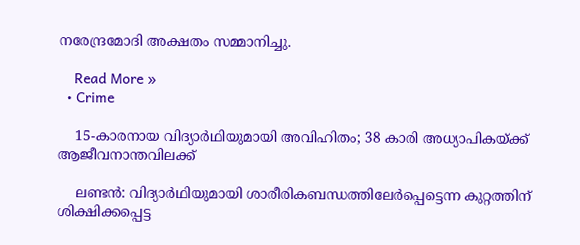നരേന്ദ്രമോദി അക്ഷതം സമ്മാനിച്ചു.

    Read More »
  • Crime

    15-കാരനായ വിദ്യാര്‍ഥിയുമായി അവിഹിതം; 38 കാരി അധ്യാപികയ്ക്ക് ആജീവനാന്തവിലക്ക്

    ലണ്ടന്‍: വിദ്യാര്‍ഥിയുമായി ശാരീരികബന്ധത്തിലേര്‍പ്പെട്ടെന്ന കുറ്റത്തിന് ശിക്ഷിക്കപ്പെട്ട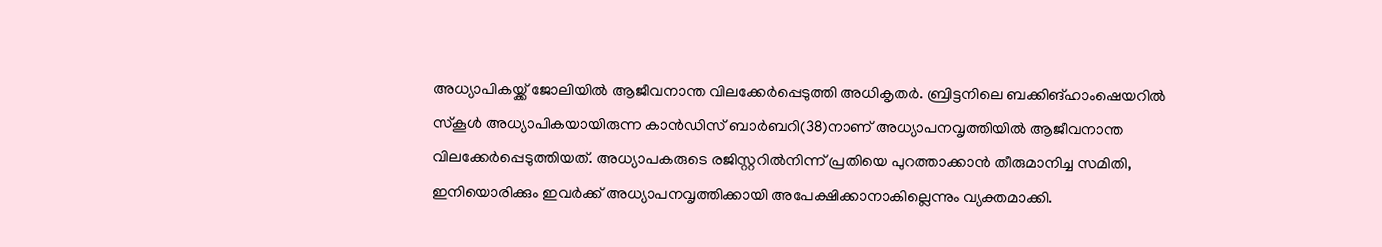അധ്യാപികയ്ക്ക് ജോലിയില്‍ ആജീവനാന്ത വിലക്കേര്‍പ്പെടുത്തി അധികൃതര്‍. ബ്രിട്ടനിലെ ബക്കിങ്ഹാംഷെയറില്‍ സ്‌കൂള്‍ അധ്യാപികയായിരുന്ന കാന്‍ഡിസ് ബാര്‍ബറി(38)നാണ് അധ്യാപനവൃത്തിയില്‍ ആജീവനാന്ത വിലക്കേര്‍പ്പെടുത്തിയത്. അധ്യാപകരുടെ രജിസ്റ്ററില്‍നിന്ന് പ്രതിയെ പുറത്താക്കാന്‍ തീരുമാനിച്ച സമിതി, ഇനിയൊരിക്കും ഇവര്‍ക്ക് അധ്യാപനവൃത്തിക്കായി അപേക്ഷിക്കാനാകില്ലെന്നും വ്യക്തമാക്കി.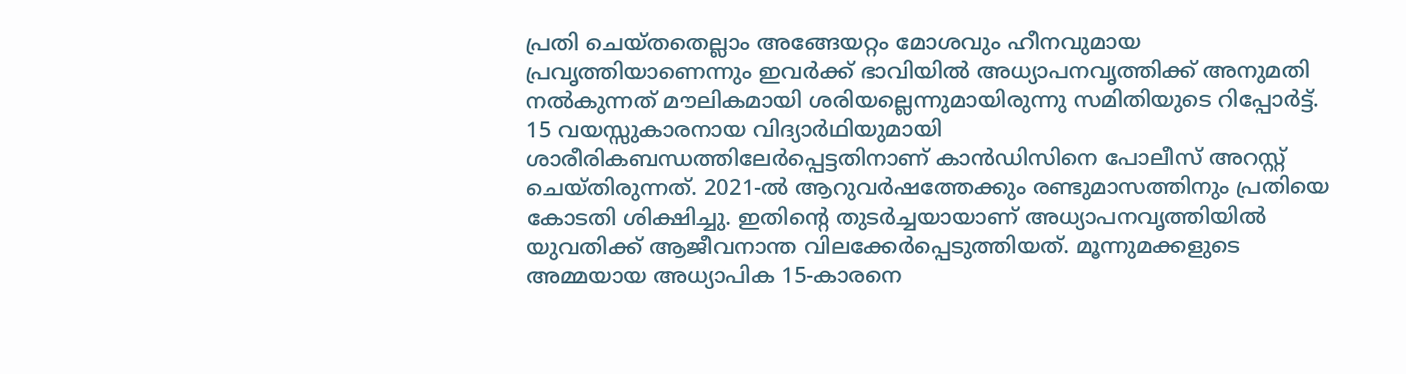പ്രതി ചെയ്തതെല്ലാം അങ്ങേയറ്റം മോശവും ഹീനവുമായ പ്രവൃത്തിയാണെന്നും ഇവര്‍ക്ക് ഭാവിയില്‍ അധ്യാപനവൃത്തിക്ക് അനുമതി നല്‍കുന്നത് മൗലികമായി ശരിയല്ലെന്നുമായിരുന്നു സമിതിയുടെ റിപ്പോര്‍ട്ട്. 15 വയസ്സുകാരനായ വിദ്യാര്‍ഥിയുമായി ശാരീരികബന്ധത്തിലേര്‍പ്പെട്ടതിനാണ് കാന്‍ഡിസിനെ പോലീസ് അറസ്റ്റ് ചെയ്തിരുന്നത്. 2021-ല്‍ ആറുവര്‍ഷത്തേക്കും രണ്ടുമാസത്തിനും പ്രതിയെ കോടതി ശിക്ഷിച്ചു. ഇതിന്റെ തുടര്‍ച്ചയായാണ് അധ്യാപനവൃത്തിയില്‍ യുവതിക്ക് ആജീവനാന്ത വിലക്കേര്‍പ്പെടുത്തിയത്. മൂന്നുമക്കളുടെ അമ്മയായ അധ്യാപിക 15-കാരനെ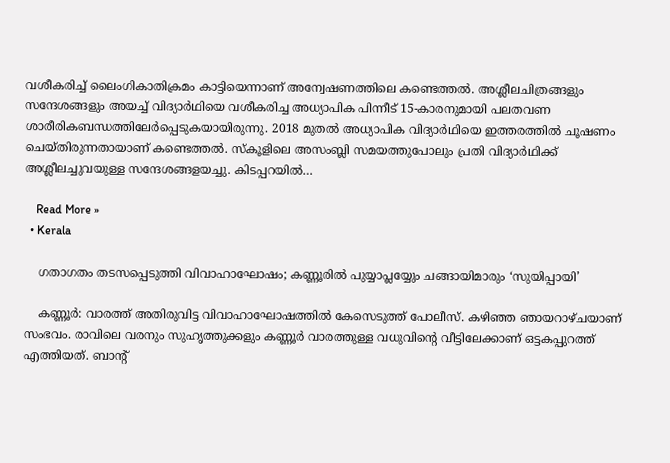വശീകരിച്ച് ലൈംഗികാതിക്രമം കാട്ടിയെന്നാണ് അന്വേഷണത്തിലെ കണ്ടെത്തല്‍. അശ്ലീലചിത്രങ്ങളും സന്ദേശങ്ങളും അയച്ച് വിദ്യാര്‍ഥിയെ വശീകരിച്ച അധ്യാപിക പിന്നീട് 15-കാരനുമായി പലതവണ ശാരീരികബന്ധത്തിലേര്‍പ്പെടുകയായിരുന്നു. 2018 മുതല്‍ അധ്യാപിക വിദ്യാര്‍ഥിയെ ഇത്തരത്തില്‍ ചൂഷണം ചെയ്തിരുന്നതായാണ് കണ്ടെത്തല്‍. സ്‌കൂളിലെ അസംബ്ലി സമയത്തുപോലും പ്രതി വിദ്യാര്‍ഥിക്ക് അശ്ലീലച്ചുവയുള്ള സന്ദേശങ്ങളയച്ചു. കിടപ്പറയില്‍…

    Read More »
  • Kerala

    ഗതാഗതം തടസപ്പെടുത്തി വിവാഹാഘോഷം; കണ്ണൂരില്‍ പുയ്യാപ്ലയ്യേും ചങ്ങായിമാരും ‘സുയിപ്പായി’

    കണ്ണൂര്‍: വാരത്ത് അതിരുവിട്ട വിവാഹാഘോഷത്തില്‍ കേസെടുത്ത് പോലീസ്. കഴിഞ്ഞ ഞായറാഴ്ചയാണ് സംഭവം. രാവിലെ വരനും സുഹൃത്തുക്കളും കണ്ണൂര്‍ വാരത്തുള്ള വധുവിന്റെ വീട്ടിലേക്കാണ് ഒട്ടകപ്പുറത്ത് എത്തിയത്. ബാന്റ്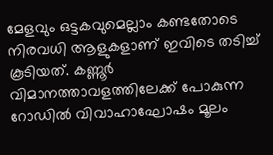മേളവും ഒട്ടകവുമെല്ലാം കണ്ടതോടെ നിരവധി ആളുകളാണ് ഇവിടെ തടിച്ച് കൂടിയത്. കണ്ണൂര്‍ വിമാനത്താവളത്തിലേക്ക് പോകുന്ന റോഡില്‍ വിവാഹാഘോഷം മൂലം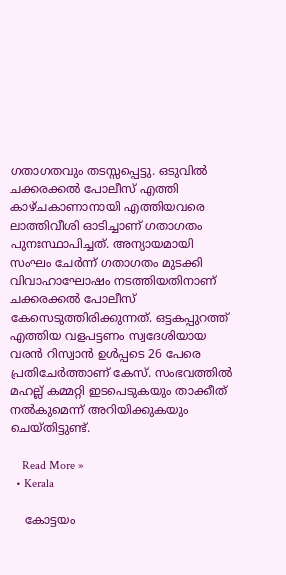ഗതാഗതവും തടസ്സപ്പെട്ടു. ഒടുവില്‍ ചക്കരക്കല്‍ പോലീസ് എത്തി കാഴ്ചകാണാനായി എത്തിയവരെ ലാത്തിവീശി ഓടിച്ചാണ് ഗതാഗതം പുനഃസ്ഥാപിച്ചത്. അന്യായമായി സംഘം ചേര്‍ന്ന് ഗതാഗതം മുടക്കി വിവാഹാഘോഷം നടത്തിയതിനാണ് ചക്കരക്കല്‍ പോലീസ് കേസെടുത്തിരിക്കുന്നത്. ഒട്ടകപ്പുറത്ത് എത്തിയ വളപട്ടണം സ്വദേശിയായ വരന്‍ റിസ്വാന്‍ ഉള്‍പ്പടെ 26 പേരെ പ്രതിചേര്‍ത്താണ് കേസ്. സംഭവത്തില്‍ മഹല്ല് കമ്മറ്റി ഇടപെടുകയും താക്കീത് നല്‍കുമെന്ന് അറിയിക്കുകയും ചെയ്തിട്ടുണ്ട്.

    Read More »
  • Kerala

    കോട്ടയം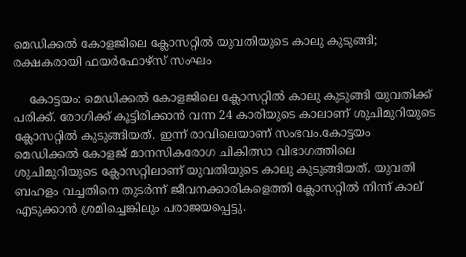മെഡിക്കല്‍ കോളജിലെ ക്ലോസറ്റില്‍ യുവതിയുടെ കാലു കുടുങ്ങി; രക്ഷകരായി ഫയര്‍ഫോഴ്സ് സംഘം

    കോട്ടയം: മെഡിക്കല്‍ കോളജിലെ ക്ലോസറ്റില്‍ കാലു കുടുങ്ങി യുവതിക്ക് പരിക്ക്. രോഗിക്ക് കൂട്ടിരിക്കാന്‍ വന്ന 24 കാരിയുടെ കാലാണ് ശുചിമുറിയുടെ ക്ലോസറ്റില്‍ കുടുങ്ങിയത്. ഇന്ന് രാവിലെയാണ് സംഭവം.കോട്ടയം മെഡിക്കല്‍ കോളജ് മാനസികരോഗ ചികിത്സാ വിഭാഗത്തിലെ ശുചിമുറിയുടെ ക്ലോസറ്റിലാണ് യുവതിയുടെ കാലു കുടുങ്ങിയത്. യുവതി ബഹളം വച്ചതിനെ തുടര്‍ന്ന് ജീവനക്കാരികളെത്തി ക്ലോസറ്റില്‍ നിന്ന് കാല് എടുക്കാന്‍ ശ്രമിച്ചെങ്കിലും പരാജയപ്പെട്ടു.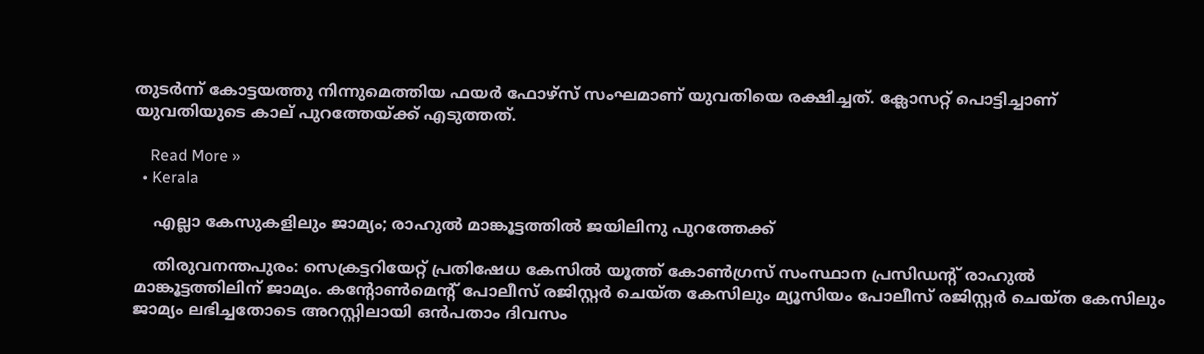തുടര്‍ന്ന് കോട്ടയത്തു നിന്നുമെത്തിയ ഫയര്‍ ഫോഴ്സ് സംഘമാണ് യുവതിയെ രക്ഷിച്ചത്. ക്ലോസറ്റ് പൊട്ടിച്ചാണ് യുവതിയുടെ കാല് പുറത്തേയ്ക്ക് എടുത്തത്.

    Read More »
  • Kerala

    എല്ലാ കേസുകളിലും ജാമ്യം; രാഹുല്‍ മാങ്കൂട്ടത്തില്‍ ജയിലിനു പുറത്തേക്ക്

    തിരുവനന്തപുരം: സെക്രട്ടറിയേറ്റ് പ്രതിഷേധ കേസില്‍ യൂത്ത് കോണ്‍ഗ്രസ് സംസ്ഥാന പ്രസിഡന്റ് രാഹുല്‍ മാങ്കൂട്ടത്തിലിന് ജാമ്യം. കന്റോണ്‍മെന്റ് പോലീസ് രജിസ്റ്റര്‍ ചെയ്ത കേസിലും മ്യൂസിയം പോലീസ് രജിസ്റ്റര്‍ ചെയ്ത കേസിലും ജാമ്യം ലഭിച്ചതോടെ അറസ്റ്റിലായി ഒന്‍പതാം ദിവസം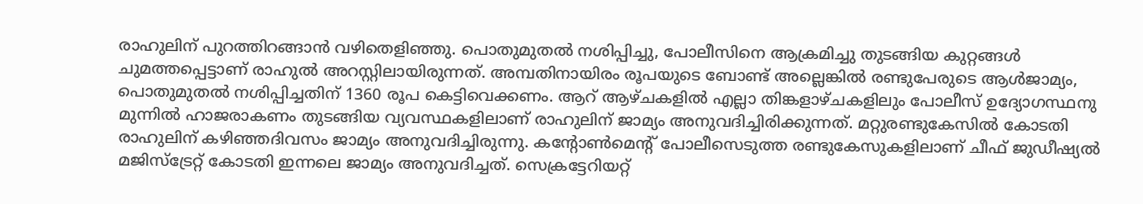രാഹുലിന് പുറത്തിറങ്ങാന്‍ വഴിതെളിഞ്ഞു. പൊതുമുതല്‍ നശിപ്പിച്ചു, പോലീസിനെ ആക്രമിച്ചു തുടങ്ങിയ കുറ്റങ്ങള്‍ ചുമത്തപ്പെട്ടാണ് രാഹുല്‍ അറസ്റ്റിലായിരുന്നത്. അമ്പതിനായിരം രൂപയുടെ ബോണ്ട് അല്ലെങ്കില്‍ രണ്ടുപേരുടെ ആള്‍ജാമ്യം, പൊതുമുതല്‍ നശിപ്പിച്ചതിന് 1360 രൂപ കെട്ടിവെക്കണം. ആറ് ആഴ്ചകളില്‍ എല്ലാ തിങ്കളാഴ്ചകളിലും പോലീസ് ഉദ്യോഗസ്ഥനു മുന്നില്‍ ഹാജരാകണം തുടങ്ങിയ വ്യവസ്ഥകളിലാണ് രാഹുലിന് ജാമ്യം അനുവദിച്ചിരിക്കുന്നത്. മറ്റുരണ്ടുകേസില്‍ കോടതി രാഹുലിന് കഴിഞ്ഞദിവസം ജാമ്യം അനുവദിച്ചിരുന്നു. കന്റോണ്‍മെന്റ് പോലീസെടുത്ത രണ്ടുകേസുകളിലാണ് ചീഫ് ജുഡീഷ്യല്‍ മജിസ്‌ട്രേറ്റ് കോടതി ഇന്നലെ ജാമ്യം അനുവദിച്ചത്. സെക്രട്ടേറിയറ്റ്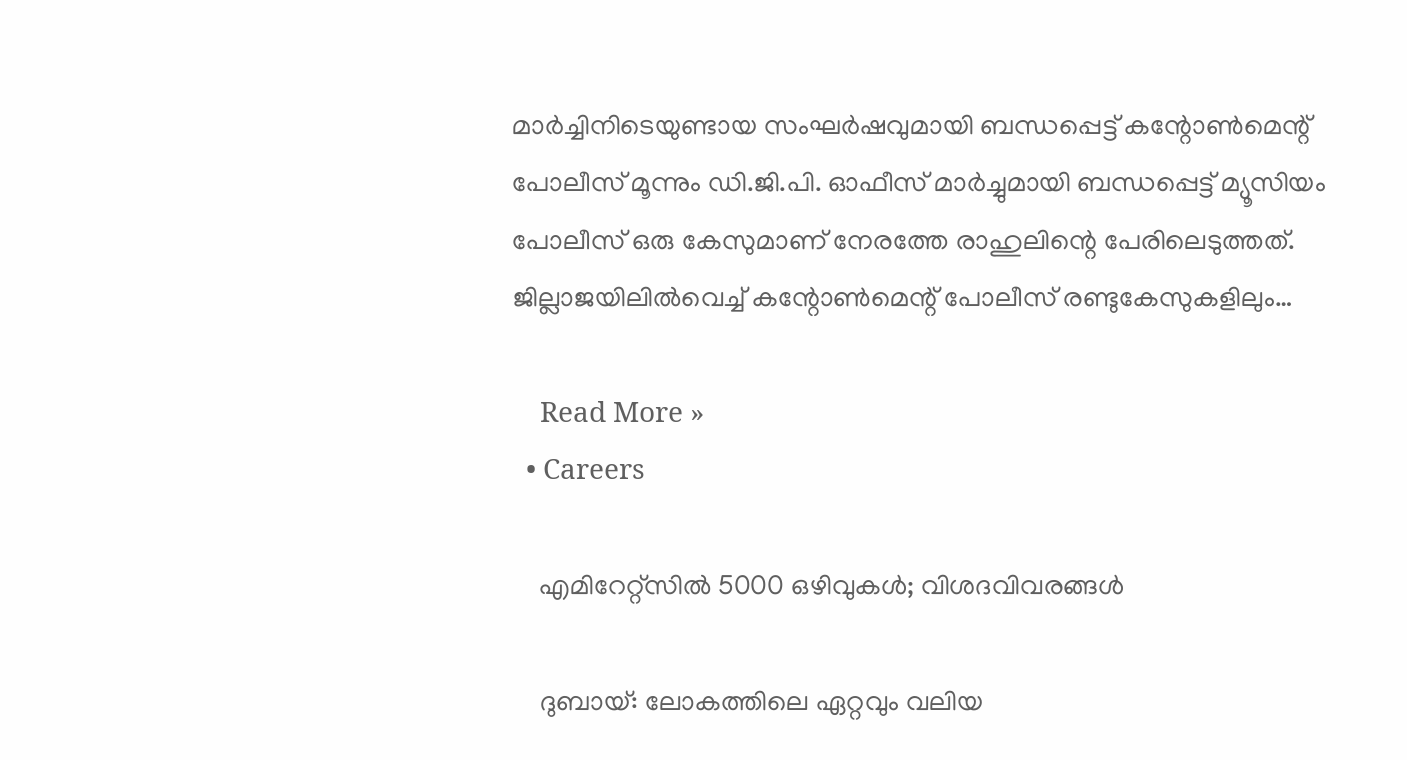മാര്‍ച്ചിനിടെയുണ്ടായ സംഘര്‍ഷവുമായി ബന്ധപ്പെട്ട് കന്റോണ്‍മെന്റ് പോലീസ് മൂന്നും ഡി.ജി.പി. ഓഫീസ് മാര്‍ച്ചുമായി ബന്ധപ്പെട്ട് മ്യൂസിയം പോലീസ് ഒരു കേസുമാണ് നേരത്തേ രാഹുലിന്റെ പേരിലെടുത്തത്. ജില്ലാജയിലില്‍വെച്ച് കന്റോണ്‍മെന്റ് പോലീസ് രണ്ടുകേസുകളിലും…

    Read More »
  • Careers

    എമിറേറ്റ്സില്‍ 5000 ഒഴിവുകള്‍; വിശദവിവരങ്ങൾ

    ദുബായ്: ലോകത്തിലെ ഏറ്റവും വലിയ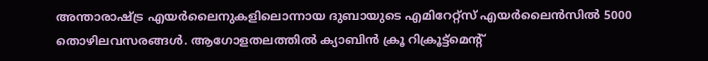അന്താരാഷ്ട്ര എയര്‍ലൈനുകളിലൊന്നായ ദുബായുടെ എമിറേറ്റ്‌സ് എയർലൈൻസിൽ 5000 തൊഴിലവസരങ്ങൾ. ആഗോളതലത്തില്‍ ക്യാബിൻ ക്രൂ റിക്രൂട്ട്‌മെന്റ്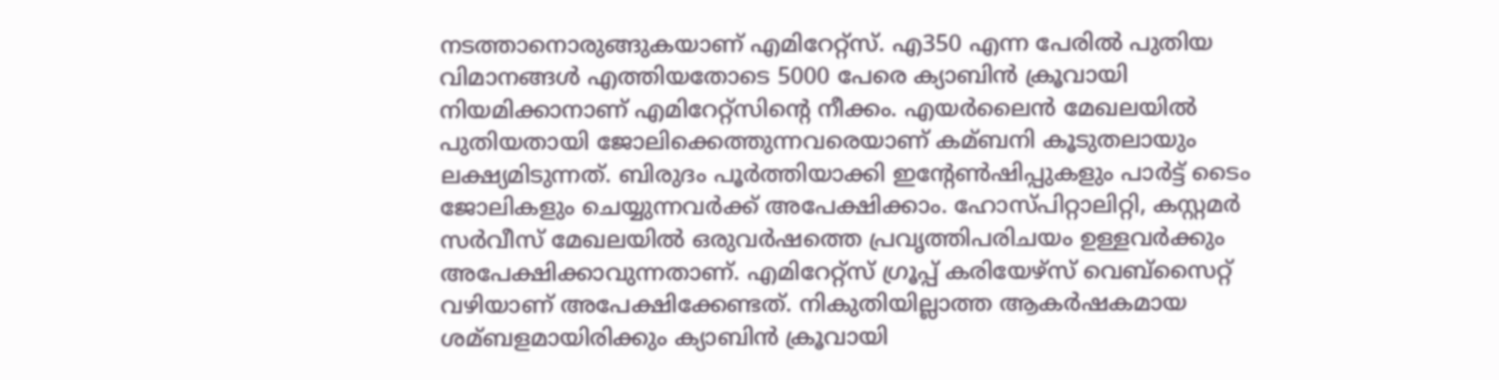നടത്താനൊരുങ്ങുകയാണ് എമിറേറ്റ്‌സ്. എ350 എന്ന പേരില്‍ പുതിയ വിമാനങ്ങള്‍ എത്തിയതോടെ 5000 പേരെ ക്യാബിൻ ക്രൂവായി നിയമിക്കാനാണ് എമിറേറ്റ്‌സിന്റെ നീക്കം. എയര്‍ലൈൻ മേഖലയില്‍ പുതിയതായി ജോലിക്കെത്തുന്നവരെയാണ് കമ്ബനി കൂടുതലായും ലക്ഷ്യമിടുന്നത്. ബിരുദം പൂ‌ര്‍ത്തിയാക്കി ഇന്റേണ്‍ഷിപ്പുകളും പാര്‍ട്ട് ടൈം ജോലികളും ചെയ്യുന്നവര്‍ക്ക് അപേക്ഷിക്കാം. ഹോസ്‌പിറ്റാലിറ്റി, കസ്റ്റമര്‍ സര്‍വീസ് മേഖലയില്‍ ഒരുവര്‍ഷത്തെ പ്രവൃത്തിപരിചയം ഉള്ളവര്‍ക്കും അപേക്ഷിക്കാവുന്നതാണ്. എമിറേറ്റ്‌സ് ഗ്രൂപ്പ് കരിയേഴ്‌സ് വെബ്‌സൈറ്റ് വഴിയാണ് അപേക്ഷിക്കേണ്ടത്. നികുതിയില്ലാത്ത ആകര്‍ഷകമായ ശമ്ബളമായിരിക്കും ക്യാബിൻ ക്രൂവായി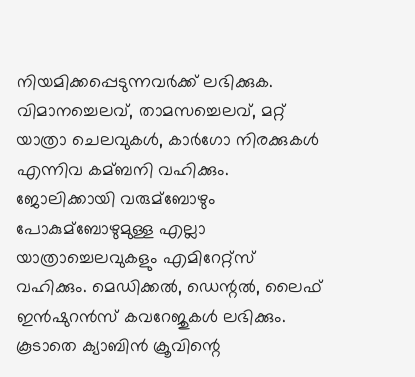നിയമിക്കപ്പെടുന്നവര്‍ക്ക് ലഭിക്കുക. വിമാനച്ചെലവ്, താമസച്ചെലവ്, മറ്റ് യാത്രാ ചെലവുകള്‍, കാര്‍ഗോ നിരക്കുകള്‍ എന്നിവ കമ്ബനി വഹിക്കും. ജോലിക്കായി വരുമ്ബോഴും പോകുമ്ബോഴുമുള്ള എല്ലാ യാത്രാച്ചെലവുകളും എമിറേറ്റ്‌സ് വഹിക്കും. മെഡിക്കല്‍, ഡെന്റല്‍, ലൈഫ് ഇൻഷുറൻസ് കവറേജുകള്‍ ലഭിക്കും. കൂടാതെ ക്യാബിൻ ക്രൂവിന്റെ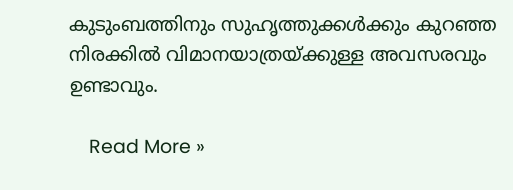കുടുംബത്തിനും സുഹൃത്തുക്കള്‍ക്കും കുറഞ്ഞ നിരക്കില്‍ വിമാനയാത്രയ്ക്കുള്ള അവസരവും ഉണ്ടാവും.

    Read More »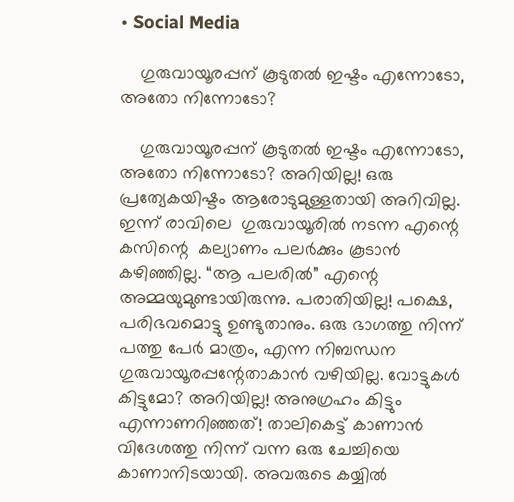• Social Media

    ഗുരുവായൂരപ്പന് കൂടുതൽ ഇഷ്ടം എന്നോടോ, അതോ നിന്നോടോ?

    ഗുരുവായൂരപ്പന് കൂടുതൽ ഇഷ്ടം എന്നോടോ, അതോ നിന്നോടോ? അറിയില്ല! ഒരു പ്രത്യേകയിഷ്ടം ആരോടുമുള്ളതായി അറിവില്ല. ഇന്ന് രാവിലെ  ഗുരുവായൂരിൽ നടന്ന എന്റെ കസിന്റെ  കല്യാണം പലർക്കും കൂടാൻ കഴിഞ്ഞില്ല. “ആ പലരിൽ” എന്റെ അമ്മയുമുണ്ടായിരുന്നു. പരാതിയില്ല! പക്ഷെ, പരിഭവമൊട്ടു ഉണ്ടുതാനും. ഒരു ഭാഗത്തു നിന്ന് പത്തു പേർ മാത്രം, എന്ന നിബന്ധന ഗുരുവായൂരപ്പന്റേതാകാൻ വഴിയില്ല. വോട്ടുകൾ കിട്ടുമോ? അറിയില്ല! അനുഗ്രഹം കിട്ടും എന്നാണറിഞ്ഞത്! താലികെട്ട് കാണാൻ വിദേശത്തു നിന്ന് വന്ന ഒരു ചേച്ചിയെ കാണാനിടയായി. അവരുടെ കയ്യിൽ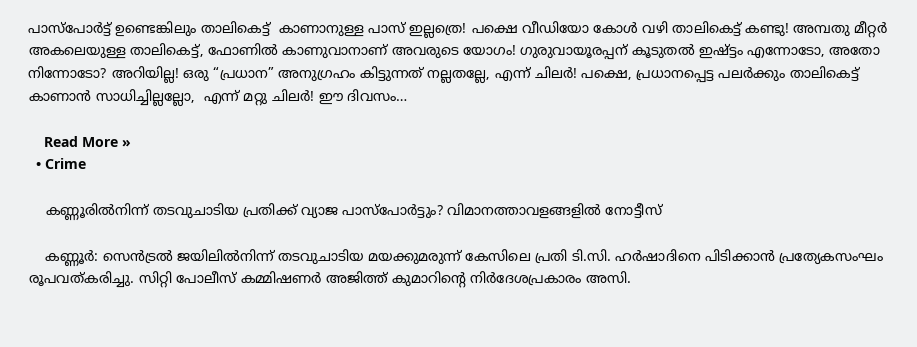പാസ്പോർട്ട് ഉണ്ടെങ്കിലും താലികെട്ട്  കാണാനുള്ള പാസ് ഇല്ലത്രെ! പക്ഷെ വീഡിയോ കോൾ വഴി താലികെട്ട് കണ്ടു! അമ്പതു മീറ്റർ അകലെയുള്ള താലികെട്ട്, ഫോണിൽ കാണുവാനാണ് അവരുടെ യോഗം! ഗുരുവായൂരപ്പന് കൂടുതൽ ഇഷ്ട്ടം എന്നോടോ, അതോ നിന്നോടോ? അറിയില്ല! ഒരു “പ്രധാന” അനുഗ്രഹം കിട്ടുന്നത് നല്ലതല്ലേ, എന്ന് ചിലർ! പക്ഷെ, പ്രധാനപ്പെട്ട പലർക്കും താലികെട്ട് കാണാൻ സാധിച്ചില്ലല്ലോ,  എന്ന് മറ്റു ചിലർ! ഈ ദിവസം…

    Read More »
  • Crime

    കണ്ണൂരില്‍നിന്ന് തടവുചാടിയ പ്രതിക്ക് വ്യാജ പാസ്പോര്‍ട്ടും? വിമാനത്താവളങ്ങളില്‍ നോട്ടീസ്

    കണ്ണൂര്‍: സെന്‍ട്രല്‍ ജയിലില്‍നിന്ന് തടവുചാടിയ മയക്കുമരുന്ന് കേസിലെ പ്രതി ടി.സി. ഹര്‍ഷാദിനെ പിടിക്കാന്‍ പ്രത്യേകസംഘം രൂപവത്കരിച്ചു. സിറ്റി പോലീസ് കമ്മിഷണര്‍ അജിത്ത് കുമാറിന്റെ നിര്‍ദേശപ്രകാരം അസി.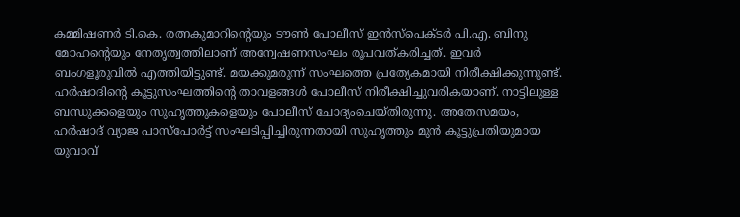കമ്മിഷണര്‍ ടി.കെ. രത്നകുമാറിന്റെയും ടൗണ്‍ പോലീസ് ഇന്‍സ്പെക്ടര്‍ പി.എ. ബിനു മോഹന്റെയും നേതൃത്വത്തിലാണ് അന്വേഷണസംഘം രൂപവത്കരിച്ചത്. ഇവര്‍ ബംഗളൂരുവില്‍ എത്തിയിട്ടുണ്ട്. മയക്കുമരുന്ന് സംഘത്തെ പ്രത്യേകമായി നിരീക്ഷിക്കുന്നുണ്ട്. ഹര്‍ഷാദിന്റെ കൂട്ടുസംഘത്തിന്റെ താവളങ്ങള്‍ പോലീസ് നിരീക്ഷിച്ചുവരികയാണ്. നാട്ടിലുള്ള ബന്ധുക്കളെയും സുഹൃത്തുകളെയും പോലീസ് ചോദ്യംചെയ്തിരുന്നു. അതേസമയം, ഹര്‍ഷാദ് വ്യാജ പാസ്പോര്‍ട്ട് സംഘടിപ്പിച്ചിരുന്നതായി സുഹൃത്തും മുന്‍ കൂട്ടുപ്രതിയുമായ യുവാവ്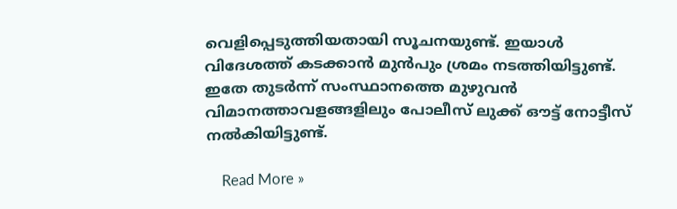വെളിപ്പെടുത്തിയതായി സൂചനയുണ്ട്. ഇയാള്‍ വിദേശത്ത് കടക്കാന്‍ മുന്‍പും ശ്രമം നടത്തിയിട്ടുണ്ട്. ഇതേ തുടര്‍ന്ന് സംസ്ഥാനത്തെ മുഴുവന്‍ വിമാനത്താവളങ്ങളിലും പോലീസ് ലുക്ക് ഔട്ട് നോട്ടീസ് നല്‍കിയിട്ടുണ്ട്.

    Read More »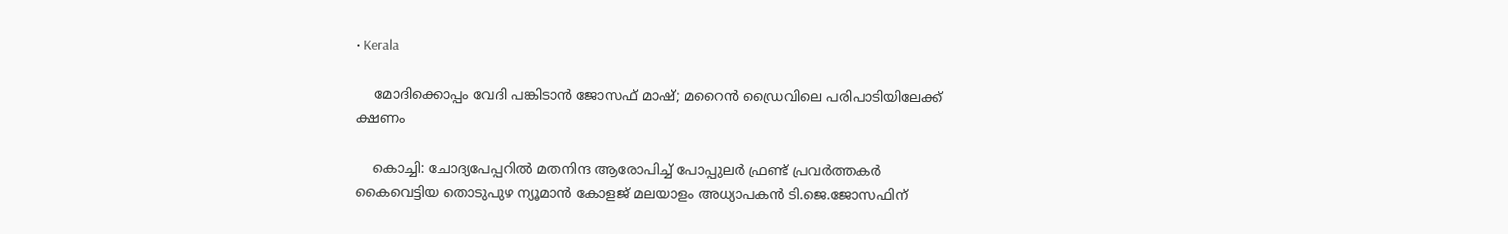• Kerala

    മോദിക്കൊപ്പം വേദി പങ്കിടാന്‍ ജോസഫ് മാഷ്; മറൈന്‍ ഡ്രൈവിലെ പരിപാടിയിലേക്ക് ക്ഷണം

    കൊച്ചി: ചോദ്യപേപ്പറില്‍ മതനിന്ദ ആരോപിച്ച് പോപ്പുലര്‍ ഫ്രണ്ട് പ്രവര്‍ത്തകര്‍ കൈവെട്ടിയ തൊടുപുഴ ന്യൂമാന്‍ കോളജ് മലയാളം അധ്യാപകന്‍ ടി.ജെ.ജോസഫിന്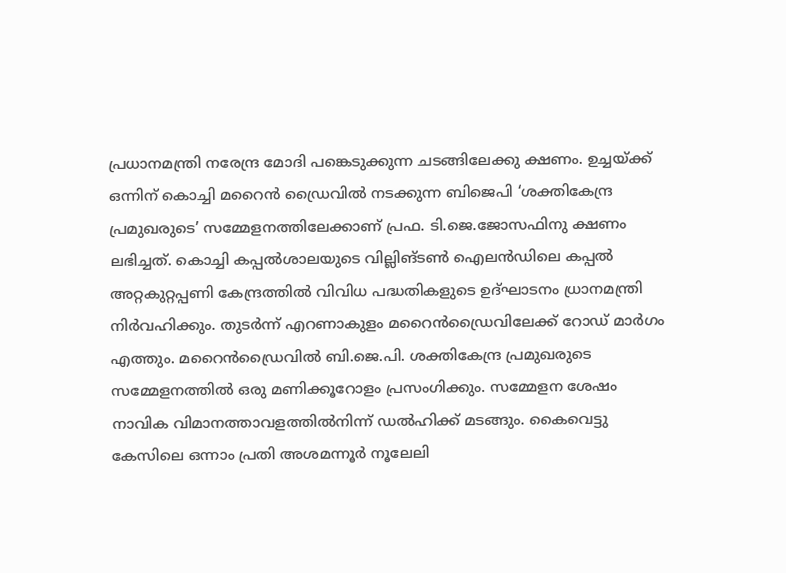പ്രധാനമന്ത്രി നരേന്ദ്ര മോദി പങ്കെടുക്കുന്ന ചടങ്ങിലേക്കു ക്ഷണം. ഉച്ചയ്ക്ക് ഒന്നിന് കൊച്ചി മറൈന്‍ ഡ്രൈവില്‍ നടക്കുന്ന ബിജെപി ‘ശക്തികേന്ദ്ര പ്രമുഖരുടെ’ സമ്മേളനത്തിലേക്കാണ് പ്രഫ. ടി.ജെ.ജോസഫിനു ക്ഷണം ലഭിച്ചത്. കൊച്ചി കപ്പല്‍ശാലയുടെ വില്ലിങ്ടണ്‍ ഐലന്‍ഡിലെ കപ്പല്‍ അറ്റകുറ്റപ്പണി കേന്ദ്രത്തില്‍ വിവിധ പദ്ധതികളുടെ ഉദ്ഘാടനം ധ്രാനമന്ത്രി നിര്‍വഹിക്കും. തുടര്‍ന്ന് എറണാകുളം മറൈന്‍ഡ്രൈവിലേക്ക് റോഡ് മാര്‍ഗം എത്തും. മറൈന്‍ഡ്രൈവില്‍ ബി.ജെ.പി. ശക്തികേന്ദ്ര പ്രമുഖരുടെ സമ്മേളനത്തില്‍ ഒരു മണിക്കൂറോളം പ്രസംഗിക്കും. സമ്മേളന ശേഷം നാവിക വിമാനത്താവളത്തില്‍നിന്ന് ഡല്‍ഹിക്ക് മടങ്ങും. കൈവെട്ടു കേസിലെ ഒന്നാം പ്രതി അശമന്നൂര്‍ നൂലേലി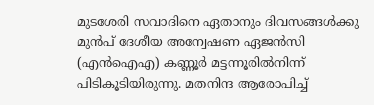മുടശേരി സവാദിനെ ഏതാനും ദിവസങ്ങള്‍ക്കു മുന്‍പ് ദേശീയ അന്വേഷണ ഏജന്‍സി (എന്‍ഐഎ) കണ്ണൂര്‍ മട്ടന്നൂരില്‍നിന്ന് പിടികൂടിയിരുന്നു. മതനിന്ദ ആരോപിച്ച്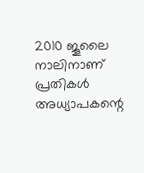2010 ജൂലൈ നാലിനാണ് പ്രതികള്‍ അധ്യാപകന്റെ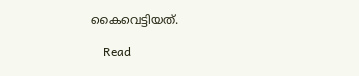കൈവെട്ടിയത്.

    Read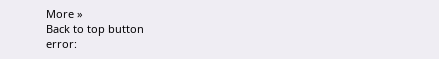More »
Back to top button
error: